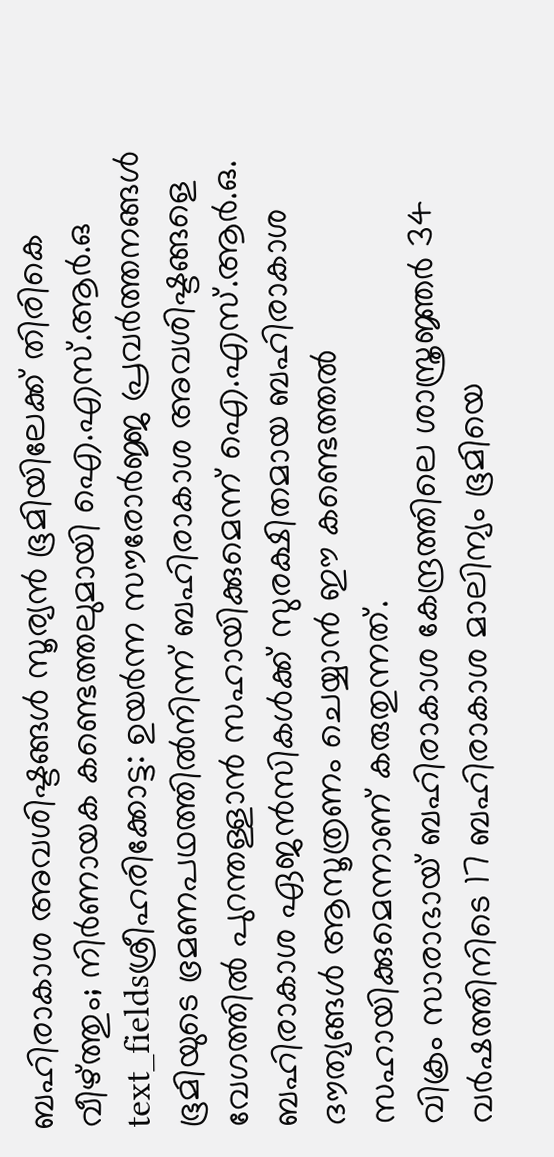ബഹിരാകാശ അവശിഷ്ടങ്ങൾ സൂര്യൻ ഭൂമിയിലേക്ക് തിരികെ വീഴ്ത്തും; നിർണായക കണ്ടെത്തലുമായി ഐ.എസ്.ആർ.ഒ
text_fieldsശ്രീഹരിക്കോട്ട: ഉയർന്ന സൗരോർജ്ജ പ്രവർത്തനങ്ങൾ ഭൂമിയുടെ ഭ്രമണപഥത്തിൽനിന്ന് ബഹിരാകാശ അവശിഷ്ടങ്ങളെ വേഗത്തിൽ പുറന്തള്ളാൻ സഹായിക്കുമെന്ന് ഐ.എസ്.ആർ.ഒ. ബഹിരാകാശ ഏജൻസികൾക്ക് സുരക്ഷിതമായ ബഹിരാകാശ ദൗത്യങ്ങൾ ആസൂത്രണം ചെയ്യാൻ ഈ കണ്ടെത്തൽ സഹായിക്കുമെന്നാണ് കരുതുന്നത്.
വിക്രം സാരാഭായ് ബഹിരാകാശ കേന്ദ്രത്തിലെ ശാസ്ത്രജ്ഞർ 34 വർഷത്തിനിടെ 17 ബഹിരാകാശ മാലിന്യം ഭൂമിയെ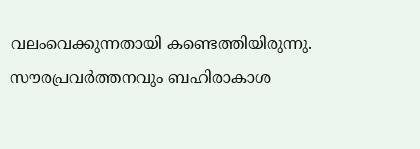വലംവെക്കുന്നതായി കണ്ടെത്തിയിരുന്നു. സൗരപ്രവർത്തനവും ബഹിരാകാശ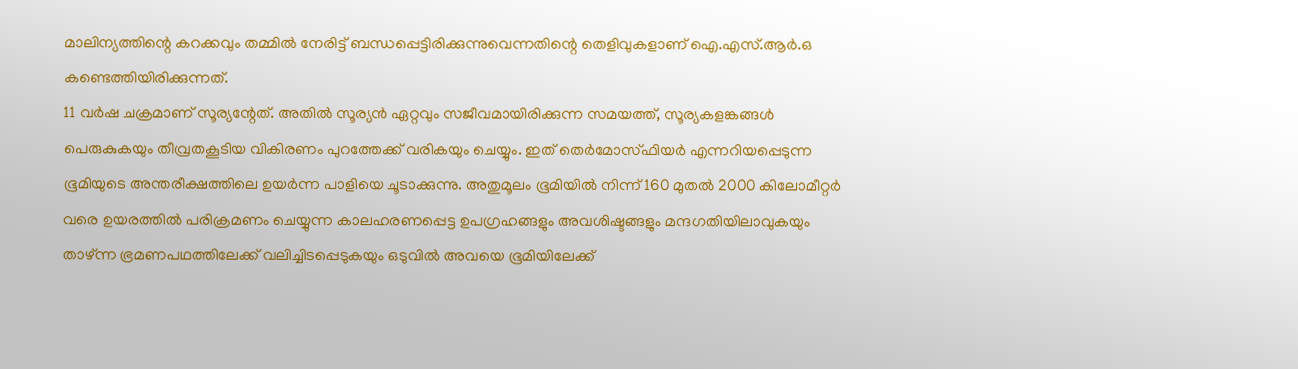മാലിന്യത്തിന്റെ കറക്കവും തമ്മിൽ നേരിട്ട് ബന്ധപ്പെട്ടിരിക്കുന്നുവെന്നതിന്റെ തെളിവുകളാണ് ഐ.എസ്.ആർ.ഒ കണ്ടെത്തിയിരിക്കുന്നത്.
11 വർഷ ചക്രമാണ് സൂര്യന്റേത്. അതിൽ സൂര്യൻ ഏറ്റവും സജീവമായിരിക്കുന്ന സമയത്ത്, സൂര്യകളങ്കങ്ങൾ പെരുകുകയും തീവ്രതകൂടിയ വികിരണം പുറത്തേക്ക് വരികയും ചെയ്യും. ഇത് തെർമോസ്ഫിയർ എന്നറിയപ്പെടുന്ന ഭൂമിയുടെ അന്തരീക്ഷത്തിലെ ഉയർന്ന പാളിയെ ചൂടാക്കുന്നു. അതുമൂലം ഭൂമിയിൽ നിന്ന് 160 മുതൽ 2000 കിലോമീറ്റർ വരെ ഉയരത്തിൽ പരിക്രമണം ചെയ്യുന്ന കാലഹരണപ്പെട്ട ഉപഗ്രഹങ്ങളും അവശിഷ്ടങ്ങളും മന്ദഗതിയിലാവുകയും താഴ്ന്ന ഭ്രമണപഥത്തിലേക്ക് വലിച്ചിടപ്പെടുകയും ഒടുവിൽ അവയെ ഭൂമിയിലേക്ക്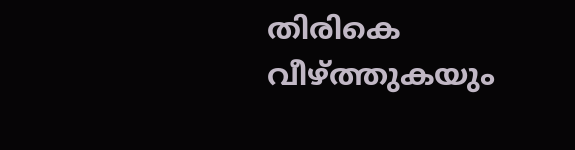തിരികെ വീഴ്ത്തുകയും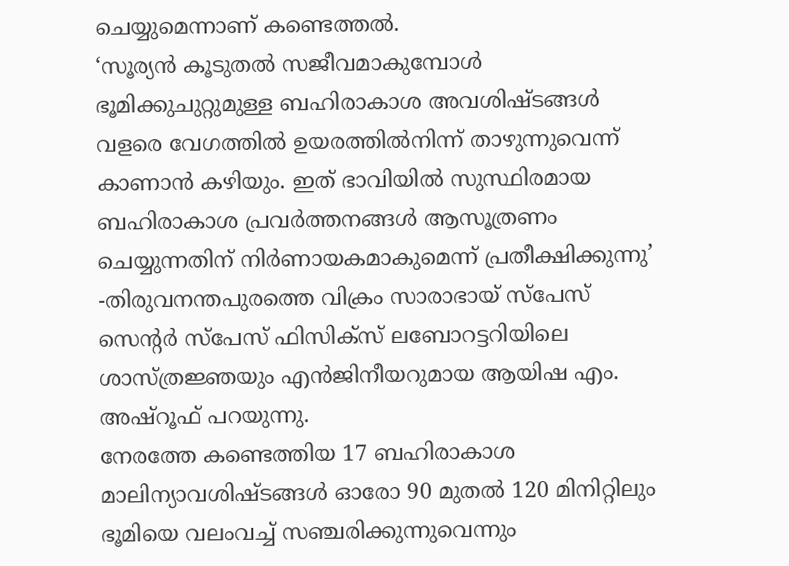ചെയ്യുമെന്നാണ് കണ്ടെത്തൽ.
‘സൂര്യൻ കൂടുതൽ സജീവമാകുമ്പോൾ ഭൂമിക്കുചുറ്റുമുള്ള ബഹിരാകാശ അവശിഷ്ടങ്ങൾ വളരെ വേഗത്തിൽ ഉയരത്തിൽനിന്ന് താഴുന്നുവെന്ന് കാണാൻ കഴിയും. ഇത് ഭാവിയിൽ സുസ്ഥിരമായ ബഹിരാകാശ പ്രവർത്തനങ്ങൾ ആസൂത്രണം ചെയ്യുന്നതിന് നിർണായകമാകുമെന്ന് പ്രതീക്ഷിക്കുന്നു’ -തിരുവനന്തപുരത്തെ വിക്രം സാരാഭായ് സ്പേസ് സെന്റർ സ്പേസ് ഫിസിക്സ് ലബോറട്ടറിയിലെ ശാസ്ത്രജ്ഞയും എൻജിനീയറുമായ ആയിഷ എം. അഷ്റൂഫ് പറയുന്നു.
നേരത്തേ കണ്ടെത്തിയ 17 ബഹിരാകാശ മാലിന്യാവശിഷ്ടങ്ങൾ ഓരോ 90 മുതൽ 120 മിനിറ്റിലും ഭൂമിയെ വലംവച്ച് സഞ്ചരിക്കുന്നുവെന്നും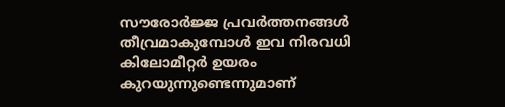സൗരോർജ്ജ പ്രവർത്തനങ്ങൾ തീവ്രമാകുമ്പോൾ ഇവ നിരവധി കിലോമീറ്റർ ഉയരം കുറയുന്നുണ്ടെന്നുമാണ്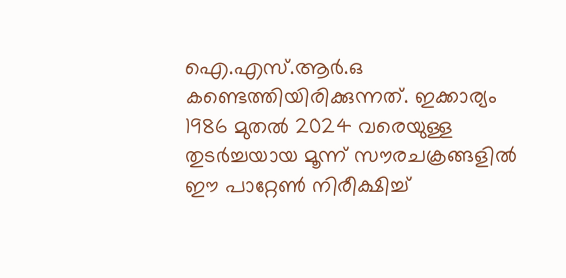ഐ.എസ്.ആർ.ഒ കണ്ടെത്തിയിരിക്കുന്നത്. ഇക്കാര്യം 1986 മുതൽ 2024 വരെയുള്ള തുടർച്ചയായ മൂന്ന് സൗരചക്രങ്ങളിൽ ഈ പാറ്റേൺ നിരീക്ഷിച്ച്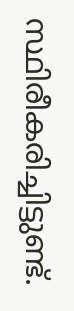സ്ഥിരീകരിച്ചിട്ടുണ്ട്.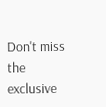Don't miss the exclusive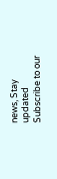news, Stay updated
Subscribe to our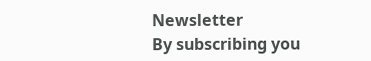Newsletter
By subscribing you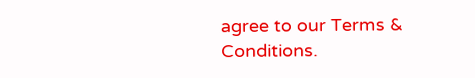agree to our Terms & Conditions.